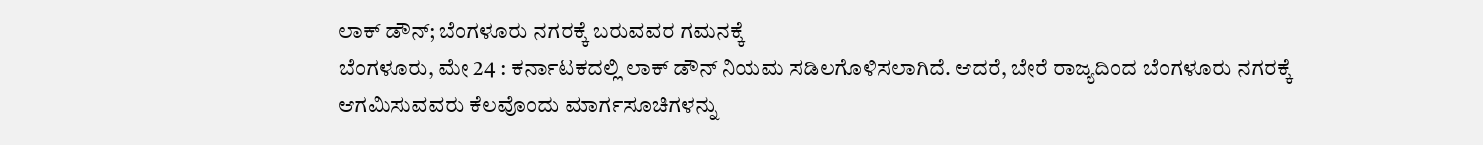ಲಾಕ್ ಡೌನ್; ಬೆಂಗಳೂರು ನಗರಕ್ಕೆ ಬರುವವರ ಗಮನಕ್ಕೆ
ಬೆಂಗಳೂರು, ಮೇ 24 : ಕರ್ನಾಟಕದಲ್ಲಿ ಲಾಕ್ ಡೌನ್ ನಿಯಮ ಸಡಿಲಗೊಳಿಸಲಾಗಿದೆ. ಆದರೆ, ಬೇರೆ ರಾಜ್ಯದಿಂದ ಬೆಂಗಳೂರು ನಗರಕ್ಕೆ ಆಗಮಿಸುವವರು ಕೆಲವೊಂದು ಮಾರ್ಗಸೂಚಿಗಳನ್ನು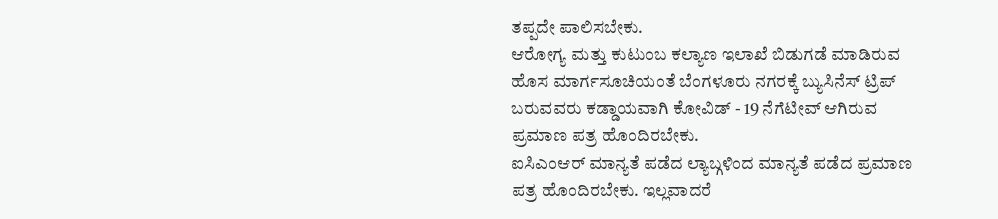ತಪ್ಪದೇ ಪಾಲಿಸಬೇಕು.
ಆರೋಗ್ಯ ಮತ್ತು ಕುಟುಂಬ ಕಲ್ಯಾಣ ಇಲಾಖೆ ಬಿಡುಗಡೆ ಮಾಡಿರುವ ಹೊಸ ಮಾರ್ಗಸೂಚಿಯಂತೆ ಬೆಂಗಳೂರು ನಗರಕ್ಕೆ ಬ್ಯುಸಿನೆಸ್ ಟ್ರಿಪ್ ಬರುವವರು ಕಡ್ಡಾಯವಾಗಿ ಕೋವಿಡ್ - 19 ನೆಗೆಟೀವ್ ಆಗಿರುವ ಪ್ರಮಾಣ ಪತ್ರ ಹೊಂದಿರಬೇಕು.
ಐಸಿಎಂಆರ್ ಮಾನ್ಯತೆ ಪಡೆದ ಲ್ಯಾಬ್ಗಳಿಂದ ಮಾನ್ಯತೆ ಪಡೆದ ಪ್ರಮಾಣ ಪತ್ರ ಹೊಂದಿರಬೇಕು. ಇಲ್ಲವಾದರೆ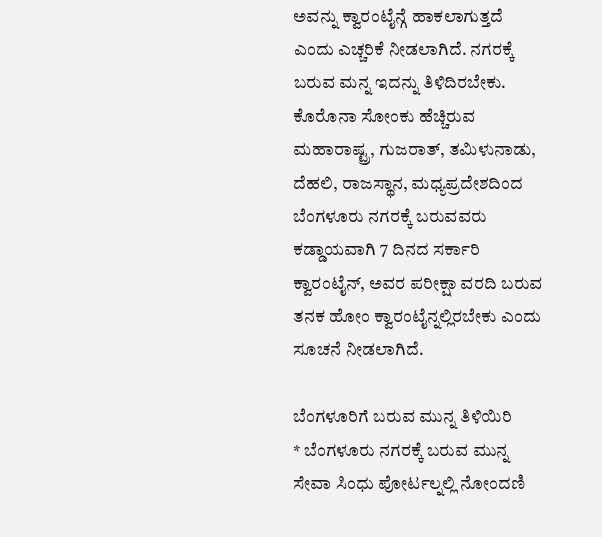ಅವನ್ನು ಕ್ವಾರಂಟೈನ್ಗೆ ಹಾಕಲಾಗುತ್ತದೆ ಎಂದು ಎಚ್ಚರಿಕೆ ನೀಡಲಾಗಿದೆ. ನಗರಕ್ಕೆ ಬರುವ ಮನ್ನ ಇದನ್ನು ತಿಳಿದಿರಬೇಕು.
ಕೊರೊನಾ ಸೋಂಕು ಹೆಚ್ಚಿರುವ ಮಹಾರಾಷ್ಟ್ರ, ಗುಜರಾತ್, ತಮಿಳುನಾಡು, ದೆಹಲಿ, ರಾಜಸ್ಥಾನ, ಮಧ್ಯಪ್ರದೇಶದಿಂದ ಬೆಂಗಳೂರು ನಗರಕ್ಕೆ ಬರುವವರು ಕಡ್ಡಾಯವಾಗಿ 7 ದಿನದ ಸರ್ಕಾರಿ ಕ್ವಾರಂಟೈನ್, ಅವರ ಪರೀಕ್ಷಾ ವರದಿ ಬರುವ ತನಕ ಹೋಂ ಕ್ವಾರಂಟೈನ್ನಲ್ಲಿರಬೇಕು ಎಂದು ಸೂಚನೆ ನೀಡಲಾಗಿದೆ.

ಬೆಂಗಳೂರಿಗೆ ಬರುವ ಮುನ್ನ ತಿಳಿಯಿರಿ
* ಬೆಂಗಳೂರು ನಗರಕ್ಕೆ ಬರುವ ಮುನ್ನ ಸೇವಾ ಸಿಂಧು ಪೋರ್ಟಲ್ನಲ್ಲಿ ನೋಂದಣಿ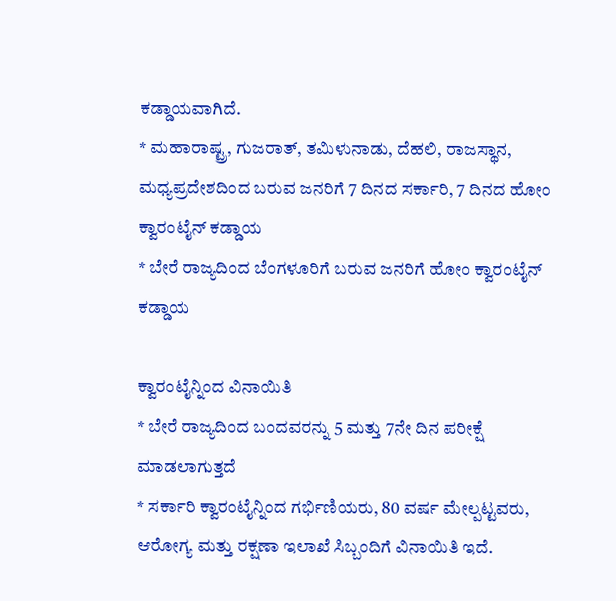ಕಡ್ಡಾಯವಾಗಿದೆ.
* ಮಹಾರಾಷ್ಟ್ರ, ಗುಜರಾತ್, ತಮಿಳುನಾಡು, ದೆಹಲಿ, ರಾಜಸ್ಥಾನ, ಮಧ್ಯಪ್ರದೇಶದಿಂದ ಬರುವ ಜನರಿಗೆ 7 ದಿನದ ಸರ್ಕಾರಿ, 7 ದಿನದ ಹೋಂ ಕ್ವಾರಂಟೈನ್ ಕಡ್ಡಾಯ
* ಬೇರೆ ರಾಜ್ಯದಿಂದ ಬೆಂಗಳೂರಿಗೆ ಬರುವ ಜನರಿಗೆ ಹೋಂ ಕ್ವಾರಂಟೈನ್ ಕಡ್ಡಾಯ

ಕ್ವಾರಂಟೈನ್ನಿಂದ ವಿನಾಯಿತಿ
* ಬೇರೆ ರಾಜ್ಯದಿಂದ ಬಂದವರನ್ನು 5 ಮತ್ತು 7ನೇ ದಿನ ಪರೀಕ್ಷೆ ಮಾಡಲಾಗುತ್ತದೆ
* ಸರ್ಕಾರಿ ಕ್ವಾರಂಟೈನ್ನಿಂದ ಗರ್ಭಿಣಿಯರು, 80 ವರ್ಷ ಮೇಲ್ಪಟ್ಟವರು, ಆರೋಗ್ಯ ಮತ್ತು ರಕ್ಷಣಾ ಇಲಾಖೆ ಸಿಬ್ಬಂದಿಗೆ ವಿನಾಯಿತಿ ಇದೆ.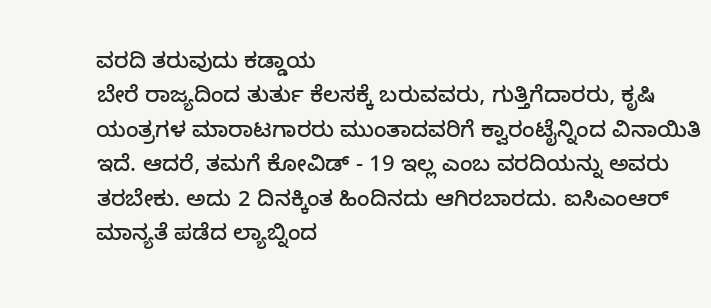ವರದಿ ತರುವುದು ಕಡ್ಡಾಯ
ಬೇರೆ ರಾಜ್ಯದಿಂದ ತುರ್ತು ಕೆಲಸಕ್ಕೆ ಬರುವವರು, ಗುತ್ತಿಗೆದಾರರು, ಕೃಷಿ ಯಂತ್ರಗಳ ಮಾರಾಟಗಾರರು ಮುಂತಾದವರಿಗೆ ಕ್ವಾರಂಟೈನ್ನಿಂದ ವಿನಾಯಿತಿ ಇದೆ. ಆದರೆ, ತಮಗೆ ಕೋವಿಡ್ - 19 ಇಲ್ಲ ಎಂಬ ವರದಿಯನ್ನು ಅವರು ತರಬೇಕು. ಅದು 2 ದಿನಕ್ಕಿಂತ ಹಿಂದಿನದು ಆಗಿರಬಾರದು. ಐಸಿಎಂಆರ್ ಮಾನ್ಯತೆ ಪಡೆದ ಲ್ಯಾಬ್ನಿಂದ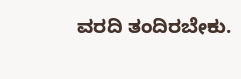ವರದಿ ತಂದಿರಬೇಕು.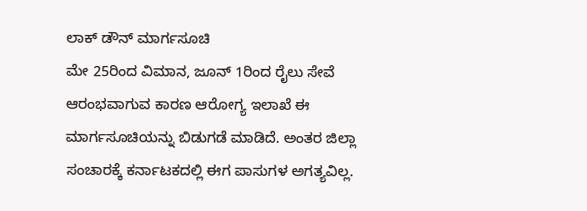ಲಾಕ್ ಡೌನ್ ಮಾರ್ಗಸೂಚಿ
ಮೇ 25ರಿಂದ ವಿಮಾನ, ಜೂನ್ 1ರಿಂದ ರೈಲು ಸೇವೆ ಆರಂಭವಾಗುವ ಕಾರಣ ಆರೋಗ್ಯ ಇಲಾಖೆ ಈ ಮಾರ್ಗಸೂಚಿಯನ್ನು ಬಿಡುಗಡೆ ಮಾಡಿದೆ. ಅಂತರ ಜಿಲ್ಲಾ ಸಂಚಾರಕ್ಕೆ ಕರ್ನಾಟಕದಲ್ಲಿ ಈಗ ಪಾಸುಗಳ ಅಗತ್ಯವಿಲ್ಲ.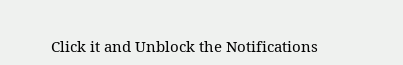Click it and Unblock the Notifications